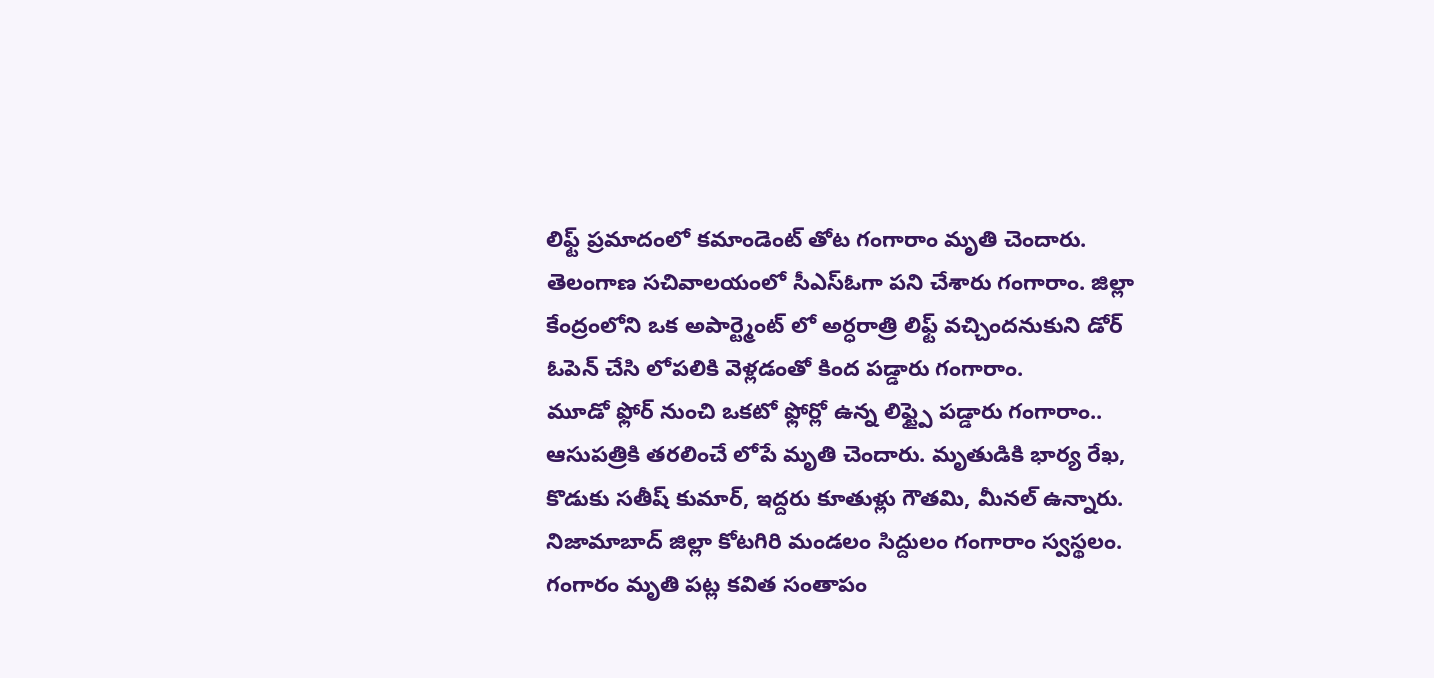లిఫ్ట్ ప్రమాదంలో కమాండెంట్ తోట గంగారాం మృతి చెందారు. తెలంగాణ సచివాలయంలో సీఎస్ఓగా పని చేశారు గంగారాం. జిల్లా కేంద్రంలోని ఒక అపార్ట్మెంట్ లో అర్ధరాత్రి లిఫ్ట్ వచ్చిందనుకుని డోర్ ఓపెన్ చేసి లోపలికి వెళ్లడంతో కింద పడ్డారు గంగారాం.
మూడో ఫ్లోర్ నుంచి ఒకటో ఫ్లోర్లో ఉన్న లిఫ్ట్పై పడ్డారు గంగారాం.. ఆసుపత్రికి తరలించే లోపే మృతి చెందారు. మృతుడికి భార్య రేఖ, కొడుకు సతీష్ కుమార్, ఇద్దరు కూతుళ్లు గౌతమి, మీనల్ ఉన్నారు.
నిజామాబాద్ జిల్లా కోటగిరి మండలం సిద్దులం గంగారాం స్వస్థలం. గంగారం మృతి పట్ల కవిత సంతాపం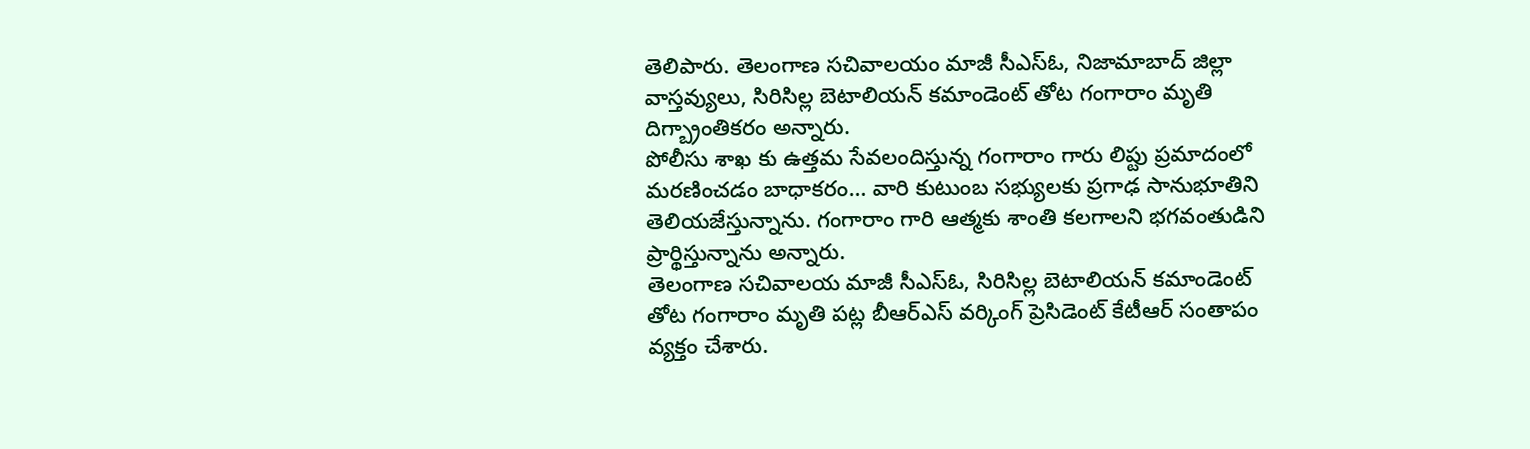తెలిపారు. తెలంగాణ సచివాలయం మాజీ సీఎస్ఓ, నిజామాబాద్ జిల్లా వాస్తవ్యులు, సిరిసిల్ల బెటాలియన్ కమాండెంట్ తోట గంగారాం మృతి దిగ్బ్రాంతికరం అన్నారు.
పోలీసు శాఖ కు ఉత్తమ సేవలందిస్తున్న గంగారాం గారు లిప్టు ప్రమాదంలో మరణించడం బాధాకరం… వారి కుటుంబ సభ్యులకు ప్రగాఢ సానుభూతిని తెలియజేస్తున్నాను. గంగారాం గారి ఆత్మకు శాంతి కలగాలని భగవంతుడిని ప్రార్థిస్తున్నాను అన్నారు.
తెలంగాణ సచివాలయ మాజీ సీఎస్ఓ, సిరిసిల్ల బెటాలియన్ కమాండెంట్ తోట గంగారాం మృతి పట్ల బీఆర్ఎస్ వర్కింగ్ ప్రెసిడెంట్ కేటీఆర్ సంతాపం వ్యక్తం చేశారు.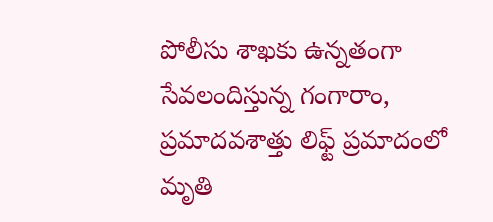పోలీసు శాఖకు ఉన్నతంగా సేవలందిస్తున్న గంగారాం, ప్రమాదవశాత్తు లిఫ్ట్ ప్రమాదంలో మృతి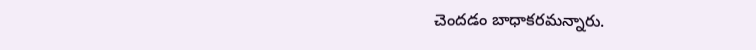చెందడం బాధాకరమన్నారు.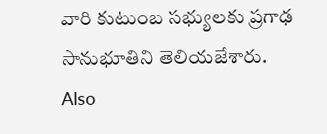వారి కుటుంబ సభ్యులకు ప్రగాఢ సానుభూతిని తెలియజేశారు.
Also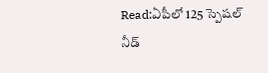Read:ఏపీలో 125 స్పెషల్ నీడ్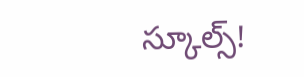స్కూల్స్!